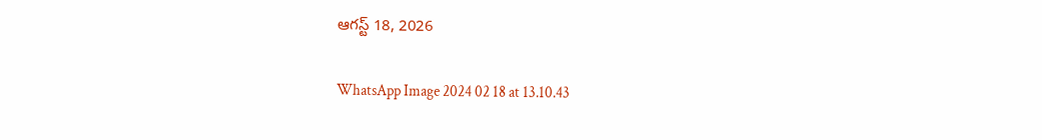ఆగస్ట్ 18, 2026

WhatsApp Image 2024 02 18 at 13.10.43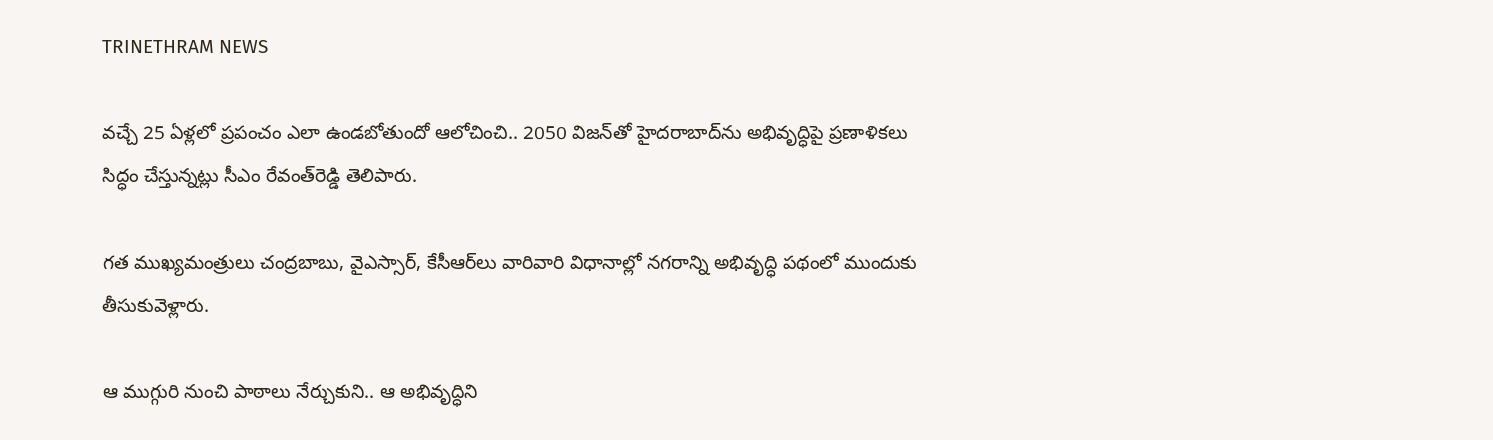TRINETHRAM NEWS

వచ్చే 25 ఏళ్లలో ప్రపంచం ఎలా ఉండబోతుందో ఆలోచించి.. 2050 విజన్‌తో హైదరాబాద్‌ను అభివృద్ధిపై ప్రణాళికలు సిద్ధం చేస్తున్నట్లు సీఎం రేవంత్‌రెడ్డి తెలిపారు.

గత ముఖ్యమంత్రులు చంద్రబాబు, వైఎస్సార్, కేసీఆర్‌లు వారివారి విధానాల్లో నగరాన్ని అభివృద్ధి పథంలో ముందుకు తీసుకువెళ్లారు.

ఆ ముగ్గురి నుంచి పాఠాలు నేర్చుకుని.. ఆ అభివృద్ధిని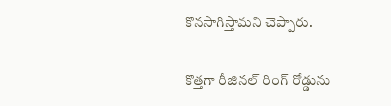కొనసాగిస్తామని చెప్పారు.

కొత్తగా రీజినల్ రింగ్ రోడ్డును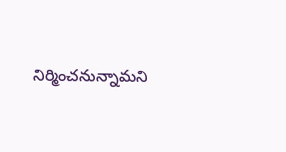నిర్మించనున్నామని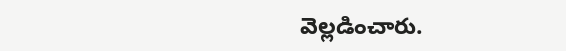వెల్లడించారు.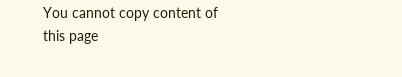You cannot copy content of this page